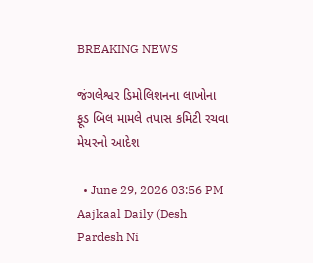BREAKING NEWS

જંગલેશ્વર ડિમોલિશનના લાખોના ફૂડ બિલ મામલે તપાસ કમિટી રચવા મેયરનો આદેશ

  • June 29, 2026 03:56 PM
Aajkaal Daily (Desh Pardesh Ni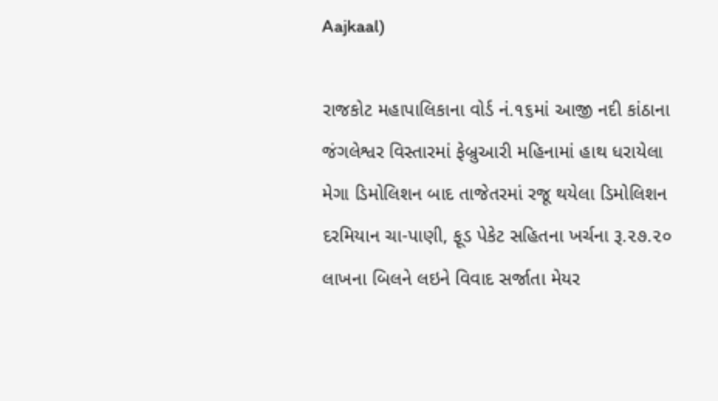Aajkaal)

રાજકોટ મહાપાલિકાના વોર્ડ નં.૧૬માં આજી નદી કાંઠાના જંગલેશ્વર વિસ્તારમાં ફેબ્રુઆરી મહિનામાં હાથ ધરાયેલા મેગા ડિમોલિશન બાદ તાજેતરમાં રજૂ થયેલા ડિમોલિશન દરમિયાન ચા-પાણી, ફૂડ પેકેટ સહિતના ખર્ચના રૂ.૨૭.૨૦ લાખના બિલને લઇને વિવાદ સર્જાતા મેયર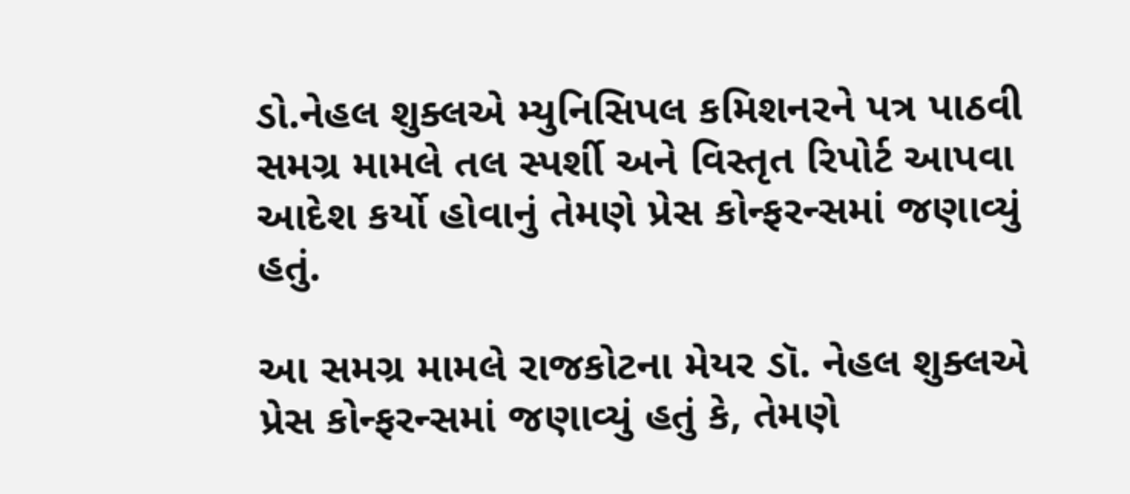ડો.નેહલ શુક્લએ મ્યુનિસિપલ કમિશનરને પત્ર પાઠવી સમગ્ર મામલે તલ સ્પર્શી અને વિસ્તૃત રિપોર્ટ આપવા આદેશ કર્યો હોવાનું તેમણે પ્રેસ કોન્ફરન્સમાં જણાવ્યું હતું.

આ સમગ્ર મામલે રાજકોટના મેયર ડૉ. નેહલ શુક્લએ પ્રેસ કોન્ફરન્સમાં જણાવ્યું હતું કે, તેમણે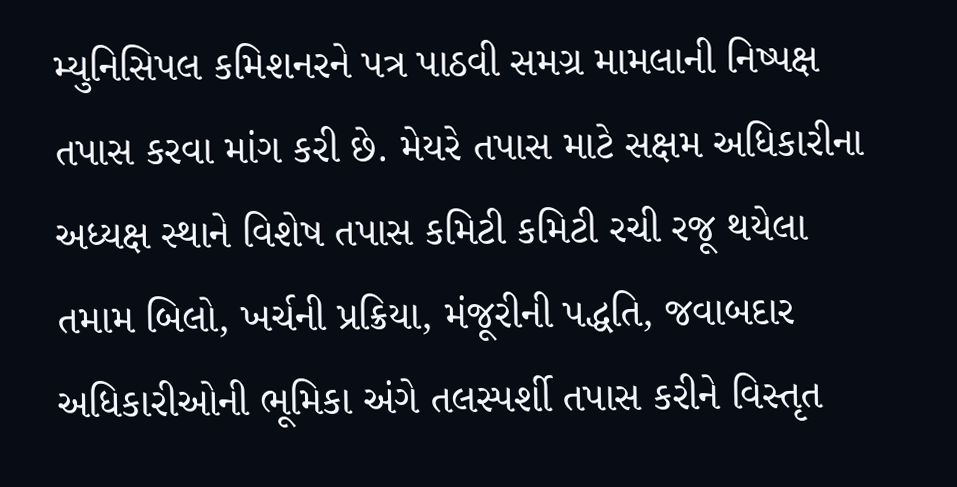મ્યુનિસિપલ કમિશનરને પત્ર પાઠવી સમગ્ર મામલાની નિષ્પક્ષ તપાસ કરવા માંગ કરી છે. મેયરે તપાસ માટે સક્ષમ અધિકારીના અધ્યક્ષ સ્થાને વિશેષ તપાસ કમિટી કમિટી રચી રજૂ થયેલા તમામ બિલો, ખર્ચની પ્રક્રિયા, મંજૂરીની પદ્ધતિ, જવાબદાર અધિકારીઓની ભૂમિકા અંગે તલસ્પર્શી તપાસ કરીને વિસ્તૃત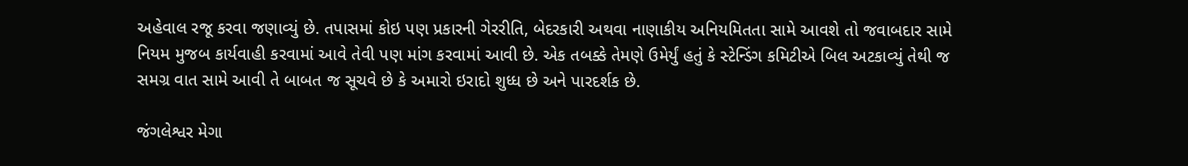અહેવાલ રજૂ કરવા જણાવ્યું છે. તપાસમાં કોઇ પણ પ્રકારની ગેરરીતિ, બેદરકારી અથવા નાણાકીય અનિયમિતતા સામે આવશે તો જવાબદાર સામે નિયમ મુજબ કાર્યવાહી કરવામાં આવે તેવી પણ માંગ કરવામાં આવી છે. એક તબક્કે તેમણે ઉમેર્યું હતું કે સ્ટેન્ડિંગ કમિટીએ બિલ અટકાવ્યું તેથી જ સમગ્ર વાત સામે આવી તે બાબત જ સૂચવે છે કે અમારો ઇરાદો શુધ્ધ છે અને પારદર્શક છે.

જંગલેશ્વર મેગા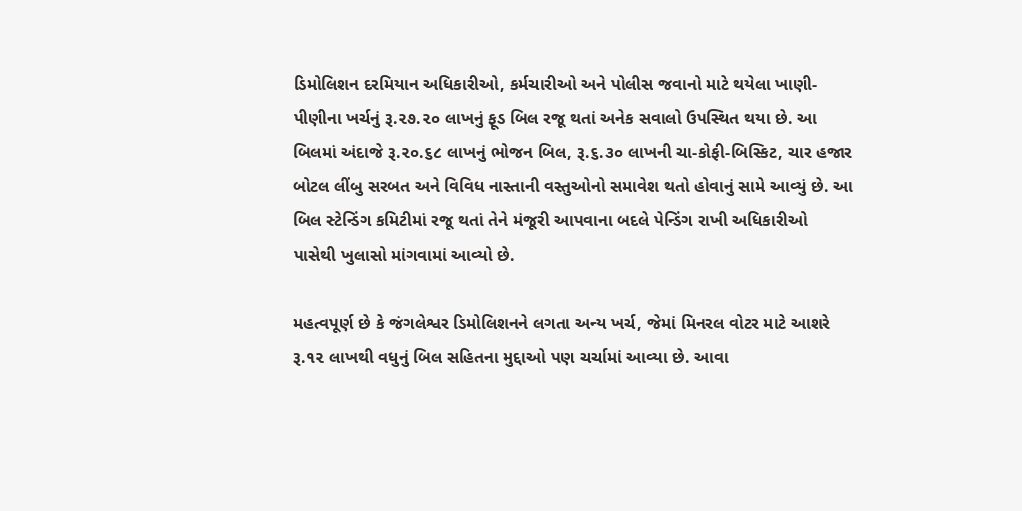ડિમોલિશન દરમિયાન અધિકારીઓ, કર્મચારીઓ અને પોલીસ જવાનો માટે થયેલા ખાણી-પીણીના ખર્ચનું રૂ.૨૭.૨૦ લાખનું ફૂડ બિલ રજૂ થતાં અનેક સવાલો ઉપસ્થિત થયા છે. આ બિલમાં અંદાજે રૂ.૨૦.૬૮ લાખનું ભોજન બિલ, રૂ.૬.૩૦ લાખની ચા-કોફી-બિસ્કિટ, ચાર હજાર બોટલ લીંબુ સરબત અને વિવિધ નાસ્તાની વસ્તુઓનો સમાવેશ થતો હોવાનું સામે આવ્યું છે. આ બિલ સ્ટેન્ડિંગ કમિટીમાં રજૂ થતાં તેને મંજૂરી આપવાના બદલે પેન્ડિંગ રાખી અધિકારીઓ પાસેથી ખુલાસો માંગવામાં આવ્યો છે.

મહત્વપૂર્ણ છે કે જંગલેશ્વર ડિમોલિશનને લગતા અન્ય ખર્ચ, જેમાં મિનરલ વોટર માટે આશરે રૂ.૧૨ લાખથી વધુનું બિલ સહિતના મુદ્દાઓ પણ ચર્ચામાં આવ્યા છે. આવા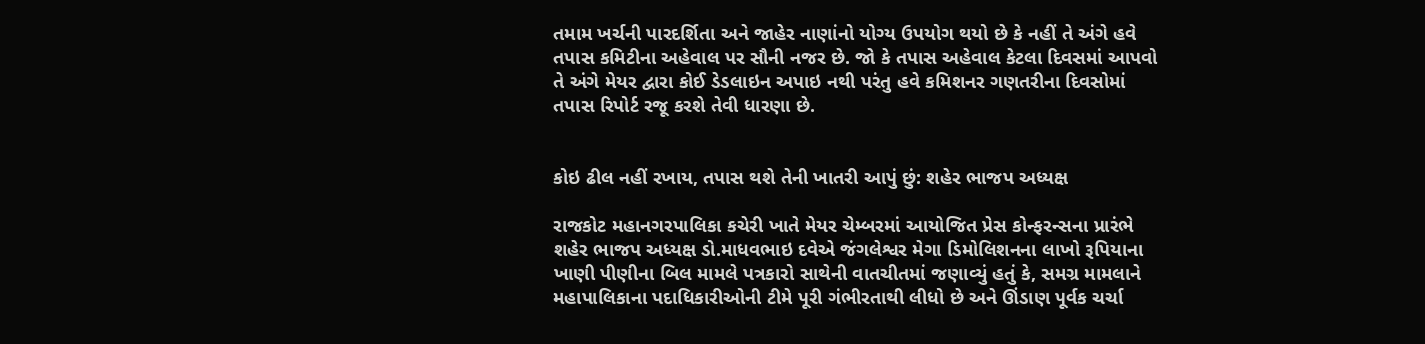તમામ ખર્ચની પારદર્શિતા અને જાહેર નાણાંનો યોગ્ય ઉપયોગ થયો છે કે નહીં તે અંગે હવે તપાસ કમિટીના અહેવાલ પર સૌની નજર છે. જો કે તપાસ અહેવાલ કેટલા દિવસમાં આપવો તે અંગે મેયર દ્વારા કોઈ ડેડલાઇન અપાઇ નથી પરંતુ હવે કમિશનર ગણતરીના દિવસોમાં તપાસ રિપોર્ટ રજૂ કરશે તેવી ધારણા છે.


કોઇ ઢીલ નહીં રખાય, તપાસ થશે તેની ખાતરી આપું છું: શહેર ભાજપ અધ્યક્ષ

રાજકોટ મહાનગરપાલિકા કચેરી ખાતે મેયર ચેમ્બરમાં આયોજિત પ્રેસ કોન્ફરન્સના પ્રારંભે શહેર ભાજપ અધ્યક્ષ ડો.માધવભાઇ દવેએ જંગલેશ્વર મેગા ડિમોલિશનના લાખો રૂપિયાના ખાણી પીણીના બિલ મામલે પત્રકારો સાથેની વાતચીતમાં જણાવ્યું હતું કે, સમગ્ર મામલાને મહાપાલિકાના પદાધિકારીઓની ટીમે પૂરી ગંભીરતાથી લીધો છે અને ઊંડાણ પૂર્વક ચર્ચા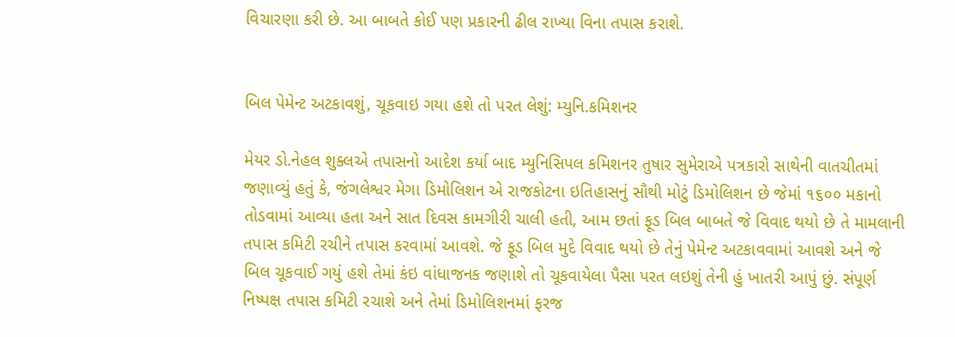વિચારણા કરી છે. આ બાબતે કોઈ પણ પ્રકારની ઢીલ રાખ્યા વિના તપાસ કરાશે.


બિલ પેમેન્ટ અટકાવશું, ચૂકવાઇ ગયા હશે તો પરત લેશું: મ્યુનિ.કમિશનર

મેયર ડો.નેહલ શુક્લએ તપાસનો આદેશ કર્યા બાદ મ્યુનિસિપલ કમિશનર તુષાર સુમેરાએ પત્રકારો સાથેની વાતચીતમાં જણાવ્યું હતું કે, જંગલેશ્વર મેગા ડિમોલિશન એ રાજકોટના ઇતિહાસનું સૌથી મોટું ડિમોલિશન છે જેમાં ૧૬૦૦ મકાનો તોડવામાં આવ્યા હતા અને સાત દિવસ કામગીરી ચાલી હતી, આમ છતાં ફૂડ બિલ બાબતે જે વિવાદ થયો છે તે મામલાની તપાસ કમિટી રચીને તપાસ કરવામાં આવશે. જે ફૂડ બિલ મુદે વિવાદ થયો છે તેનું પેમેન્ટ અટકાવવામાં આવશે અને જે બિલ ચૂકવાઈ ગયું હશે તેમાં કંઇ વાંધાજનક જણાશે તો ચૂકવાયેલા પૈસા પરત લઇશું તેની હું ખાતરી આપું છું. સંપૂર્ણ નિષ્પક્ષ તપાસ કમિટી રચાશે અને તેમાં ડિમોલિશનમાં ફરજ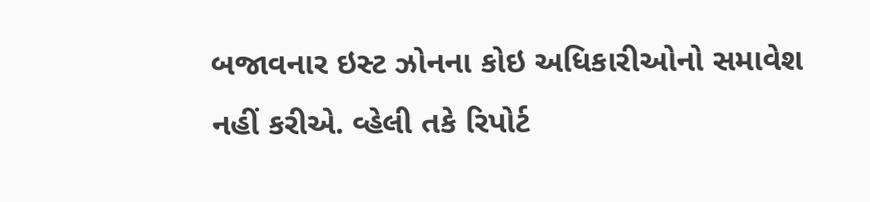બજાવનાર ઇસ્ટ ઝોનના કોઇ અધિકારીઓનો સમાવેશ નહીં કરીએ. વ્હેલી તકે રિપોર્ટ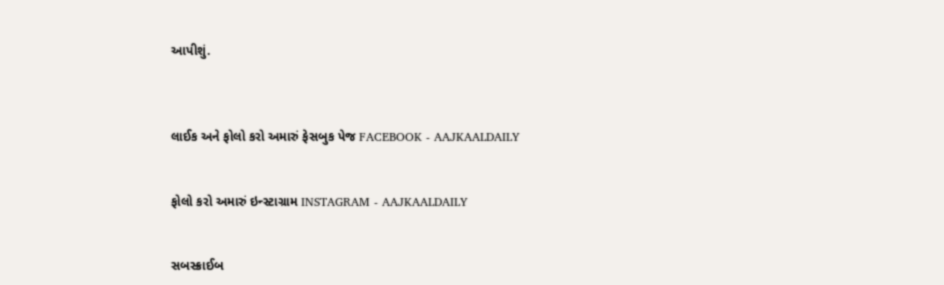આપીશું.



લાઈક અને ફોલો કરો અમારું ફેસબુક પેજ FACEBOOK - AAJKAALDAILY


ફોલો કરો અમારું ઇન્સ્ટાગ્રામ INSTAGRAM - AAJKAALDAILY


સબસ્ક્રાઈબ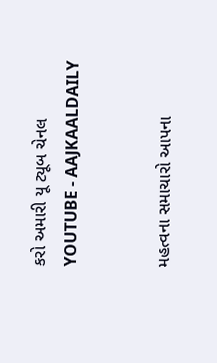કરો અમારી યૂ ટ્યૂબ ચેનલ YOUTUBE - AAJKAALDAILY


મહત્વના સમાચારો આપના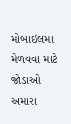મોબાઇલમા મેળવવા માટે જોડાઓ અમારા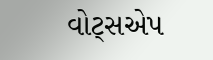વોટ્સએપ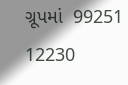ગ્રૂપમાં  99251 12230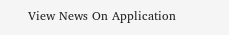View News On Application